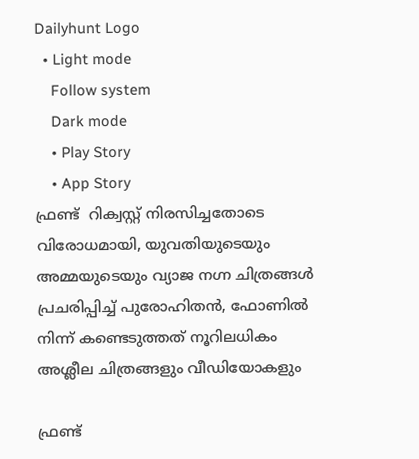Dailyhunt Logo
  • Light mode
    Follow system
    Dark mode
    • Play Story
    • App Story
ഫ്രണ്ട്  റിക്വസ്റ്റ് നിരസിച്ചതോടെ വിരോധമായി, യുവതിയുടെയും അമ്മയുടെയും വ്യാജ നഗ്ന ചിത്രങ്ങള്‍ പ്രചരിപ്പിച്ച്‌ പുരോഹിതന്‍, ഫോണില്‍ നിന്ന് കണ്ടെടുത്തത് നൂറിലധികം അശ്ലീല ചിത്രങ്ങളും വീഡിയോകളും

ഫ്രണ്ട്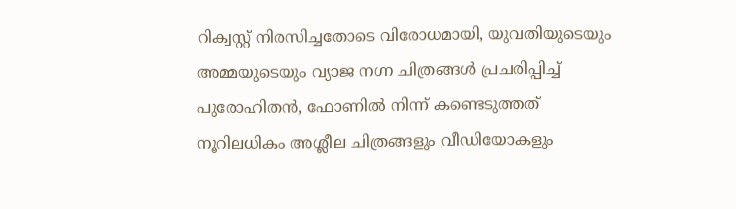റിക്വസ്റ്റ് നിരസിച്ചതോടെ വിരോധമായി, യുവതിയുടെയും അമ്മയുടെയും വ്യാജ നഗ്ന ചിത്രങ്ങള്‍ പ്രചരിപ്പിച്ച്‌ പുരോഹിതന്‍, ഫോണില്‍ നിന്ന് കണ്ടെടുത്തത് നൂറിലധികം അശ്ലീല ചിത്രങ്ങളും വീഡിയോകളും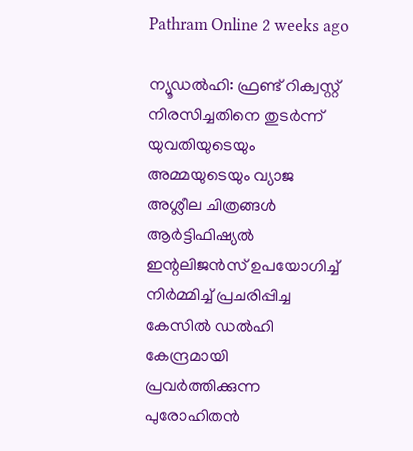Pathram Online 2 weeks ago

ന്യൂഡല്‍ഹി: ഫ്രണ്ട് റിക്വസ്റ്റ് നിരസിച്ചതിനെ തുടര്‍ന്ന് യുവതിയുടെയും അമ്മയുടെയും വ്യാജ അശ്ലീല ചിത്രങ്ങള്‍ ആര്‍ട്ടിഫിഷ്യല്‍ ഇന്റലിജന്‍സ് ഉപയോഗിച്ച്‌ നിര്‍മ്മിച്ച്‌ പ്രചരിപ്പിച്ച കേസില്‍ ഡല്‍ഹി കേന്ദ്രമായി പ്രവര്‍ത്തിക്കുന്ന പുരോഹിതന്‍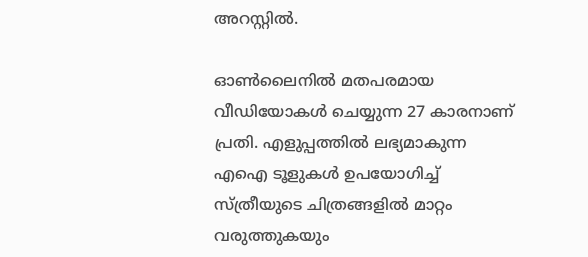അറസ്റ്റില്‍.

ഓണ്‍ലൈനില്‍ മതപരമായ വീഡിയോകള്‍ ചെയ്യുന്ന 27 കാരനാണ് പ്രതി. എളുപ്പത്തില്‍ ലഭ്യമാകുന്ന എഐ ടൂളുകള്‍ ഉപയോഗിച്ച്‌ സ്ത്രീയുടെ ചിത്രങ്ങളില്‍ മാറ്റം വരുത്തുകയും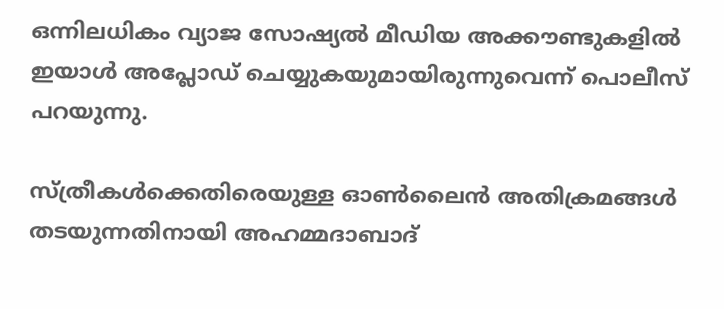ഒന്നിലധികം വ്യാജ സോഷ്യല്‍ മീഡിയ അക്കൗണ്ടുകളില്‍ ഇയാള്‍ അപ്ലോഡ് ചെയ്യുകയുമായിരുന്നുവെന്ന് പൊലീസ് പറയുന്നു.

സ്ത്രീകള്‍ക്കെതിരെയുള്ള ഓണ്‍ലൈന്‍ അതിക്രമങ്ങള്‍ തടയുന്നതിനായി അഹമ്മദാബാദ്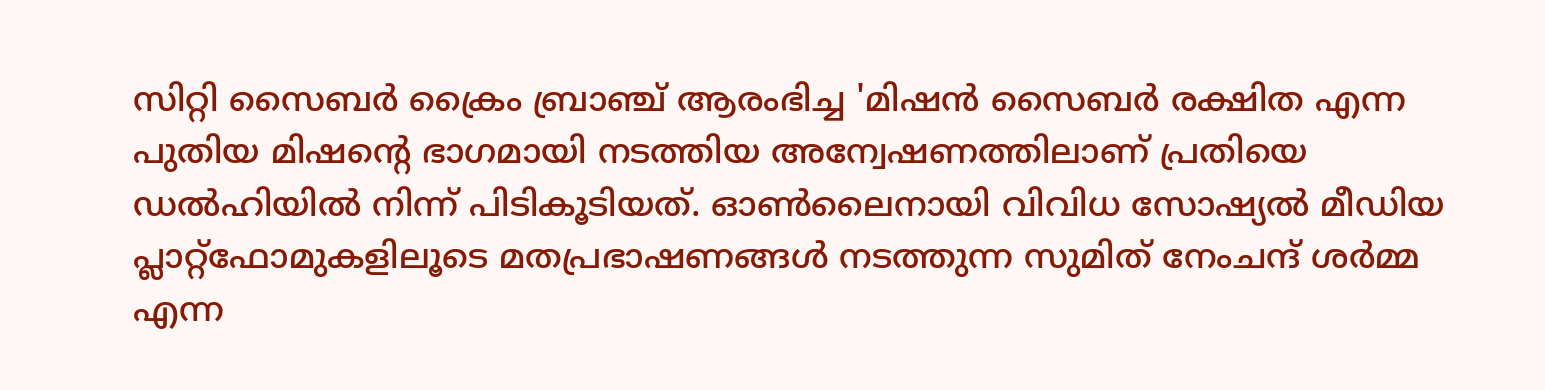സിറ്റി സൈബര്‍ ക്രൈം ബ്രാഞ്ച് ആരംഭിച്ച 'മിഷന്‍ സൈബര്‍ രക്ഷിത എന്ന പുതിയ മിഷന്റെ ഭാഗമായി നടത്തിയ അന്വേഷണത്തിലാണ് പ്രതിയെ ഡല്‍ഹിയില്‍ നിന്ന് പിടികൂടിയത്. ഓണ്‍ലൈനായി വിവിധ സോഷ്യല്‍ മീഡിയ പ്ലാറ്റ്ഫോമുകളിലൂടെ മതപ്രഭാഷണങ്ങള്‍ നടത്തുന്ന സുമിത് നേംചന്ദ് ശര്‍മ്മ എന്ന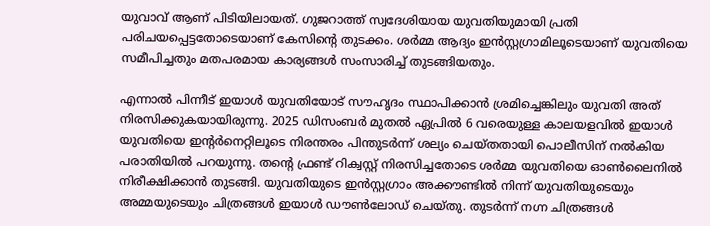യുവാവ് ആണ് പിടിയിലായത്. ഗുജറാത്ത് സ്വദേശിയായ യുവതിയുമായി പ്രതി പരിചയപ്പെട്ടതോടെയാണ് കേസിന്റെ തുടക്കം. ശര്‍മ്മ ആദ്യം ഇന്‍സ്റ്റഗ്രാമിലൂടെയാണ് യുവതിയെ സമീപിച്ചതും മതപരമായ കാര്യങ്ങള്‍ സംസാരിച്ച്‌ തുടങ്ങിയതും.

എന്നാല്‍ പിന്നീട് ഇയാള്‍ യുവതിയോട് സൗഹൃദം സ്ഥാപിക്കാന്‍ ശ്രമിച്ചെങ്കിലും യുവതി അത് നിരസിക്കുകയായിരുന്നു. 2025 ഡിസംബര്‍ മുതല്‍ ഏപ്രില്‍ 6 വരെയുള്ള കാലയളവില്‍ ഇയാള്‍ യുവതിയെ ഇന്റര്‍നെറ്റിലൂടെ നിരന്തരം പിന്തുടര്‍ന്ന് ശല്യം ചെയ്തതായി പൊലീസിന് നല്‍കിയ പരാതിയില്‍ പറയുന്നു. തന്റെ ഫ്രണ്ട് റിക്വസ്റ്റ് നിരസിച്ചതോടെ ശര്‍മ്മ യുവതിയെ ഓണ്‍ലൈനില്‍ നിരീക്ഷിക്കാന്‍ തുടങ്ങി. യുവതിയുടെ ഇന്‍സ്റ്റഗ്രാം അക്കൗണ്ടില്‍ നിന്ന് യുവതിയുടെയും അമ്മയുടെയും ചിത്രങ്ങള്‍ ഇയാള്‍ ഡൗണ്‍ലോഡ് ചെയ്തു. തുടര്‍ന്ന് നഗ്ന ചിത്രങ്ങള്‍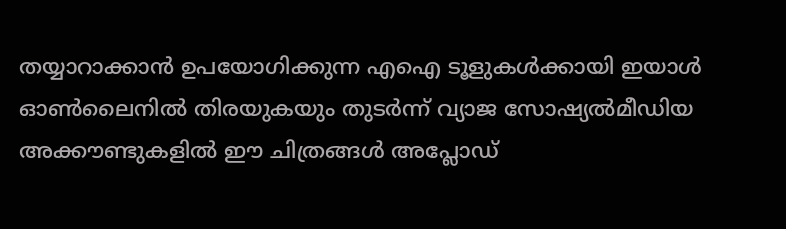തയ്യാറാക്കാന്‍ ഉപയോഗിക്കുന്ന എഐ ടൂളുകള്‍ക്കായി ഇയാള്‍ ഓണ്‍ലൈനില്‍ തിരയുകയും തുടര്‍ന്ന് വ്യാജ സോഷ്യല്‍മീഡിയ അക്കൗണ്ടുകളില്‍ ഈ ചിത്രങ്ങള്‍ അപ്ലോഡ്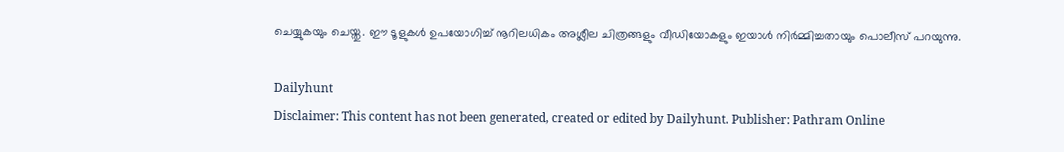ചെയ്യുകയും ചെയ്തു. ഈ ടൂളുകള്‍ ഉപയോഗിച്ച്‌ നൂറിലധികം അശ്ലീല ചിത്രങ്ങളും വീഡിയോകളും ഇയാള്‍ നിര്‍മ്മിച്ചതായും പൊലീസ് പറയുന്നു.

Dailyhunt
Disclaimer: This content has not been generated, created or edited by Dailyhunt. Publisher: Pathram Online